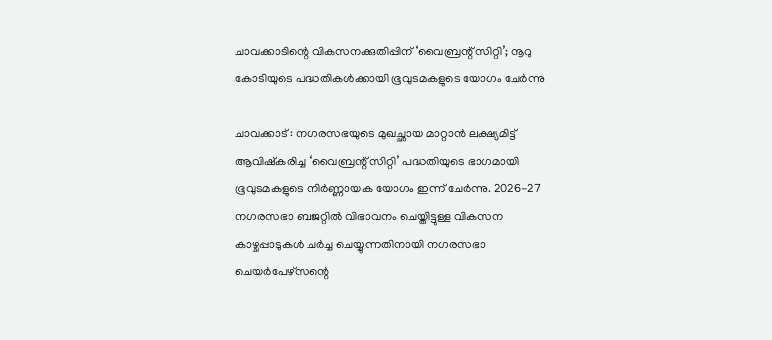ചാവക്കാടിന്റെ വികസനക്കുതിപ്പിന് ‘വൈബ്രന്റ് സിറ്റി’; നൂറു കോടിയുടെ പദ്ധതികൾക്കായി ഭൂവുടമകളുടെ യോഗം ചേർന്നു

ചാവക്കാട് : നഗരസഭയുടെ മുഖച്ഛായ മാറ്റാൻ ലക്ഷ്യമിട്ട് ആവിഷ്കരിച്ച ‘വൈബ്രന്റ് സിറ്റി’ പദ്ധതിയുടെ ഭാഗമായി ഭൂവുടമകളുടെ നിർണ്ണായക യോഗം ഇന്ന് ചേർന്നു. 2026-27 നഗരസഭാ ബജറ്റിൽ വിഭാവനം ചെയ്തിട്ടുള്ള വികസന കാഴ്ചപ്പാടുകൾ ചർച്ച ചെയ്യുന്നതിനായി നഗരസഭാ ചെയർപേഴ്സന്റെ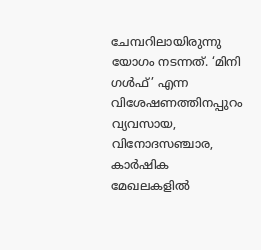ചേമ്പറിലായിരുന്നു യോഗം നടന്നത്. ‘മിനി ഗൾഫ്’ എന്ന വിശേഷണത്തിനപ്പുറം വ്യവസായ, വിനോദസഞ്ചാര, കാർഷിക മേഖലകളിൽ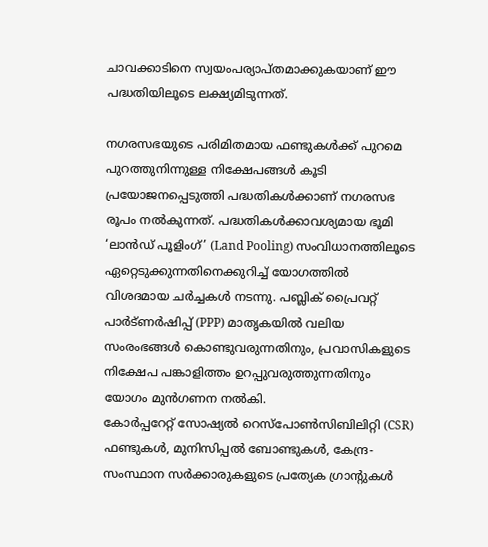ചാവക്കാടിനെ സ്വയംപര്യാപ്തമാക്കുകയാണ് ഈ പദ്ധതിയിലൂടെ ലക്ഷ്യമിടുന്നത്.

നഗരസഭയുടെ പരിമിതമായ ഫണ്ടുകൾക്ക് പുറമെ പുറത്തുനിന്നുള്ള നിക്ഷേപങ്ങൾ കൂടി പ്രയോജനപ്പെടുത്തി പദ്ധതികൾക്കാണ് നഗരസഭ രൂപം നൽകുന്നത്. പദ്ധതികൾക്കാവശ്യമായ ഭൂമി ‘ലാൻഡ് പൂളിംഗ്’ (Land Pooling) സംവിധാനത്തിലൂടെ ഏറ്റെടുക്കുന്നതിനെക്കുറിച്ച് യോഗത്തിൽ വിശദമായ ചർച്ചകൾ നടന്നു. പബ്ലിക് പ്രൈവറ്റ് പാർട്ണർഷിപ്പ് (PPP) മാതൃകയിൽ വലിയ സംരംഭങ്ങൾ കൊണ്ടുവരുന്നതിനും, പ്രവാസികളുടെ നിക്ഷേപ പങ്കാളിത്തം ഉറപ്പുവരുത്തുന്നതിനും യോഗം മുൻഗണന നൽകി.
കോർപ്പറേറ്റ് സോഷ്യൽ റെസ്പോൺസിബിലിറ്റി (CSR) ഫണ്ടുകൾ, മുനിസിപ്പൽ ബോണ്ടുകൾ, കേന്ദ്ര-സംസ്ഥാന സർക്കാരുകളുടെ പ്രത്യേക ഗ്രാന്റുകൾ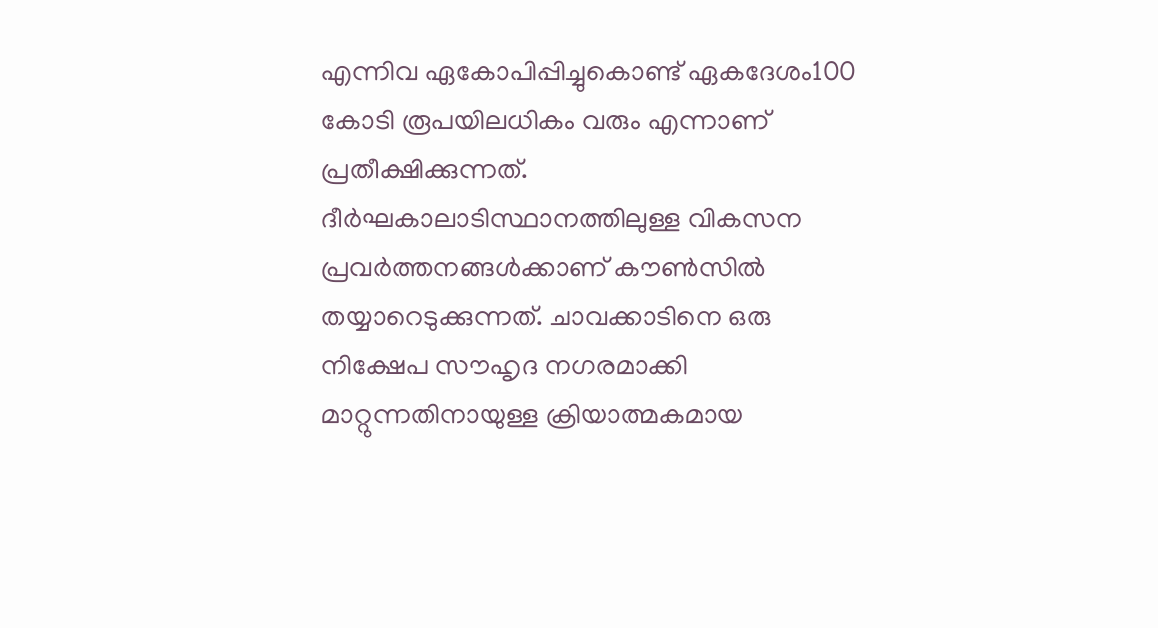എന്നിവ ഏകോപിപ്പിച്ചുകൊണ്ട് ഏകദേശം100 കോടി രൂപയിലധികം വരും എന്നാണ് പ്രതീക്ഷിക്കുന്നത്. ദീർഘകാലാടിസ്ഥാനത്തിലുള്ള വികസന പ്രവർത്തനങ്ങൾക്കാണ് കൗൺസിൽ തയ്യാറെടുക്കുന്നത്. ചാവക്കാടിനെ ഒരു നിക്ഷേപ സൗഹൃദ നഗരമാക്കി മാറ്റുന്നതിനായുള്ള ക്രിയാത്മകമായ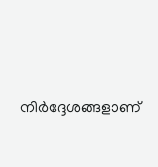നിർദ്ദേശങ്ങളാണ്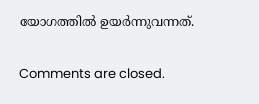യോഗത്തിൽ ഉയർന്നുവന്നത്.

Comments are closed.